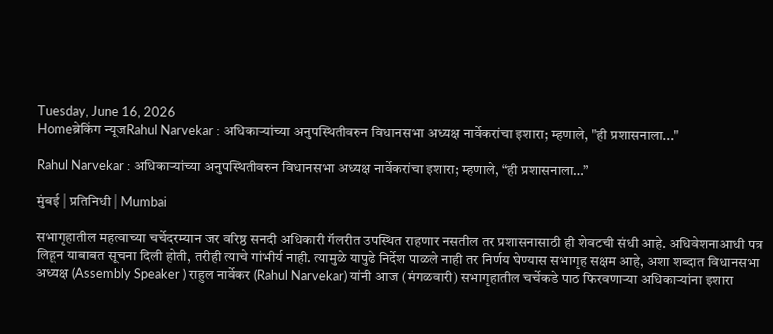Tuesday, June 16, 2026
Homeब्रेकिंग न्यूजRahul Narvekar : अधिकाऱ्यांच्या अनुपस्थितीवरुन विधानसभा अध्यक्ष नार्वेकरांचा इशारा; म्हणाले, "ही प्रशासनाला..."

Rahul Narvekar : अधिकाऱ्यांच्या अनुपस्थितीवरुन विधानसभा अध्यक्ष नार्वेकरांचा इशारा; म्हणाले, “ही प्रशासनाला…”

मुंबई | प्रतिनिधी | Mumbai

सभागृहातील महत्वाच्या चर्चेदरम्यान जर वरिष्ठ सनदी अधिकारी गॅलरीत उपस्थित राहणार नसतील तर प्रशासनासाठी ही शेवटची संधी आहे. अधिवेशनाआधी पत्र लिहून याबाबत सूचना दिली होती, तरीही त्याचे गांभीर्य नाही. त्यामुळे यापुढे निर्देश पाळले नाही तर निर्णय घेण्यास सभागृह सक्षम आहे, अशा शब्दात विधानसभा अध्यक्ष (Assembly Speaker ) राहुल नार्वेकर (Rahul Narvekar) यांनी आज (मंगळवारी) सभागृहातील चर्चेकडे पाठ फिरवणाऱ्या अधिकाऱ्यांना इशारा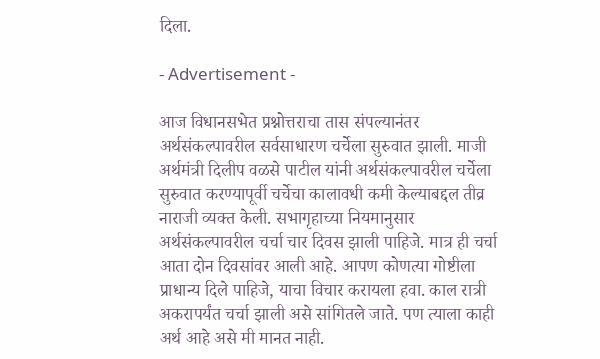दिला.

- Advertisement -

आज विधानसभेत प्रश्नोत्तराचा तास संपल्यानंतर अर्थसंकल्पावरील सर्वसाधारण चर्चेला सुरुवात झाली. माजी अर्थमंत्री दिलीप वळसे पाटील यांनी अर्थसंकल्पावरील चर्चेला सुरुवात करण्यापूर्वी चर्चेचा कालावधी कमी केल्याबद्दल तीव्र नाराजी व्यक्त केली. सभागृहाच्या नियमानुसार अर्थसंकल्पावरील चर्चा चार दिवस झाली पाहिजे. मात्र ही चर्चा आता दोन दिवसांवर आली आहे. आपण कोणत्या गोष्टीला प्राधान्य दिले पाहिजे, याचा विचार करायला हवा. काल रात्री अकरापर्यंत चर्चा झाली असे सांगितले जाते. पण त्याला काही अर्थ आहे असे मी मानत नाही.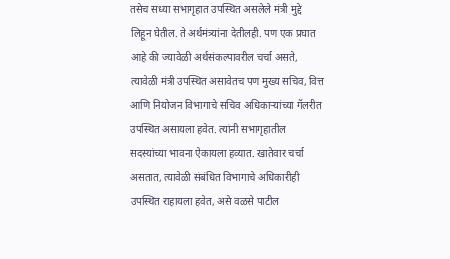तसेच सध्या सभागृहात उपस्थित असलेले मंत्री मुद्दे लिहून घेतील. ते अर्थमंत्र्यांना देतीलही. पण एक प्रघात आहे की ज्यावेळी अर्थसंकल्पावरील चर्चा असते, त्यावेळी मंत्री उपस्थित असावेतच पण मुख्य सचिव, वित्त आणि नियोजन विभागाचे सचिव अधिकाऱ्यांच्या गॅलरीत उपस्थित असायला हवेत. त्यांनी सभागृहातील सदस्यांच्या भावना ऐकायला हव्यात. खातेवार चर्चा असतात, त्यावेळी संबंधित विभागाचे अधिकारीही उपस्थित राहायला हवेत, असे वळसे पाटील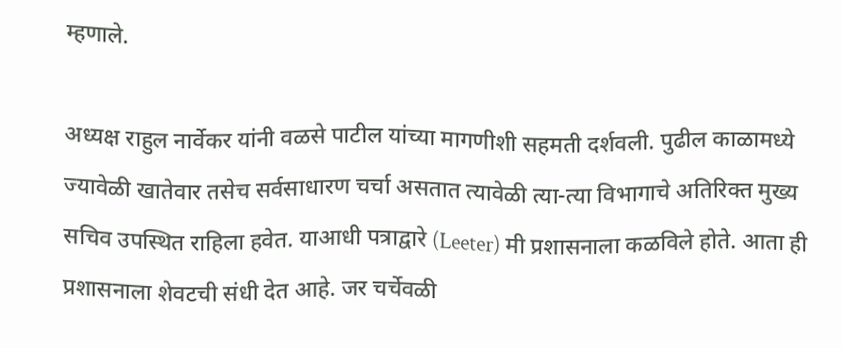म्हणाले.

अध्यक्ष राहुल नार्वेकर यांनी वळसे पाटील यांच्या मागणीशी सहमती दर्शवली. पुढील काळामध्ये ज्यावेळी खातेवार तसेच सर्वसाधारण चर्चा असतात त्यावेळी त्या-त्या विभागाचे अतिरिक्त मुख्य सचिव उपस्थित राहिला हवेत. याआधी पत्राद्वारे (Leeter) मी प्रशासनाला कळविले होते. आता ही प्रशासनाला शेवटची संधी देत आहे. जर चर्चेवळी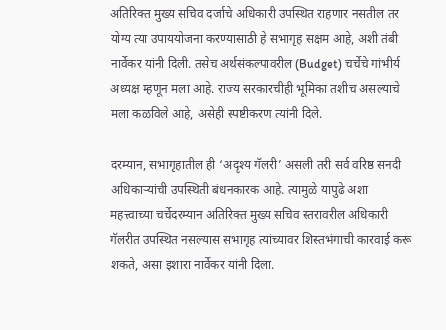अतिरिक्त मुख्य सचिव दर्जाचे अधिकारी उपस्थित राहणार नसतील तर योग्य त्या उपाययोजना करण्यासाठी हे सभागृह सक्षम आहे, अशी तंबी नार्वेकर यांनी दिली. तसेच अर्थसंकल्पावरील (Budget) चर्चेचे गांभीर्य अध्यक्ष म्हणून मला आहे. राज्य सरकारचीही भूमिका तशीच असल्याचे मला कळविले आहे, असेही स्पष्टीकरण त्यांनी दिले.

दरम्यान, सभागृहातील ही ‘अदृश्य गॅलरी’ असली तरी सर्व वरिष्ठ सनदी अधिकाऱ्यांची उपस्थिती बंधनकारक आहे. त्यामुळे यापुढे अशा महत्त्वाच्या चर्चेदरम्यान अतिरिक्त मुख्य सचिव स्तरावरील अधिकारी गॅलरीत उपस्थित नसल्यास सभागृह त्यांच्यावर शिस्तभंगाची कारवाई करू शकते, असा इशारा नार्वेकर यांनी दिला.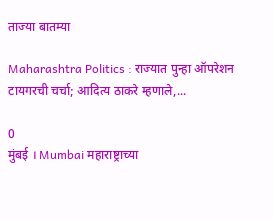ताज्या बातम्या

Maharashtra Politics : राज्यात पुन्हा ऑपरेशन टायगरची चर्चा; आदित्य ठाकरे म्हणाले,...

0
मुंबई । Mumbai महाराष्ट्राच्या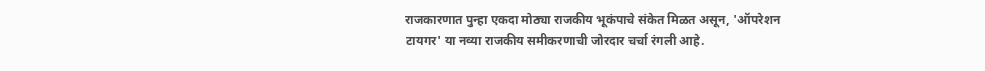राजकारणात पुन्हा एकदा मोठ्या राजकीय भूकंपाचे संकेत मिळत असून, 'ऑपरेशन टायगर' या नव्या राजकीय समीकरणाची जोरदार चर्चा रंगली आहे.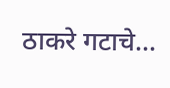ठाकरे गटाचे...